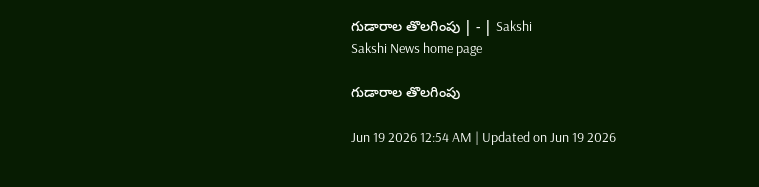గుడారాల తొలగింపు | - | Sakshi
Sakshi News home page

గుడారాల తొలగింపు

Jun 19 2026 12:54 AM | Updated on Jun 19 2026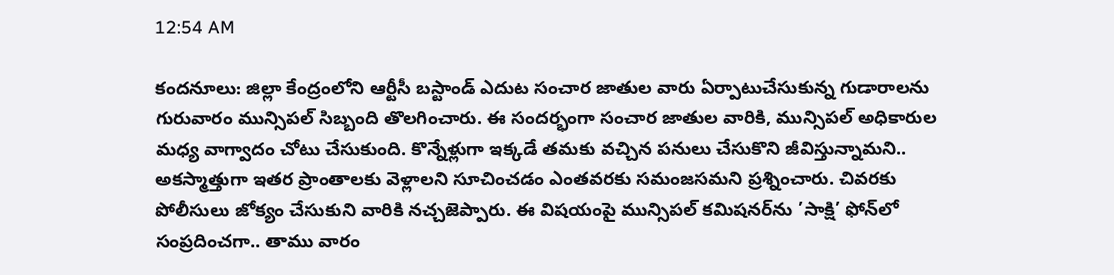12:54 AM

కందనూలు: జిల్లా కేంద్రంలోని ఆర్టీసీ బస్టాండ్‌ ఎదుట సంచార జాతుల వారు ఏర్పాటుచేసుకున్న గుడారాలను గురువారం మున్సిపల్‌ సిబ్బంది తొలగించారు. ఈ సందర్భంగా సంచార జాతుల వారికి, మున్సిపల్‌ అధికారుల మధ్య వాగ్వాదం చోటు చేసుకుంది. కొన్నేళ్లుగా ఇక్కడే తమకు వచ్చిన పనులు చేసుకొని జీవిస్తున్నామని.. అకస్మాత్తుగా ఇతర ప్రాంతాలకు వెళ్లాలని సూచించడం ఎంతవరకు సమంజసమని ప్రశ్నించారు. చివరకు పోలీసులు జోక్యం చేసుకుని వారికి నచ్చజెప్పారు. ఈ విషయంపై మున్సిపల్‌ కమిషనర్‌ను ’సాక్షి’ ఫోన్‌లో సంప్రదించగా.. తాము వారం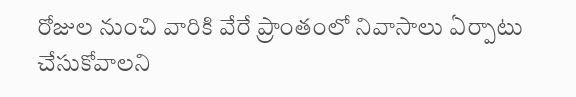రోజుల నుంచి వారికి వేరే ప్రాంతంలో నివాసాలు ఏర్పాటు చేసుకోవాలని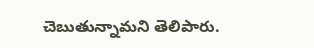చెబుతున్నామని తెలిపారు.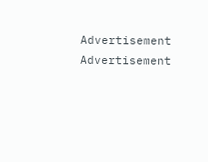Advertisement
Advertisement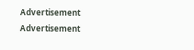Advertisement
Advertisement